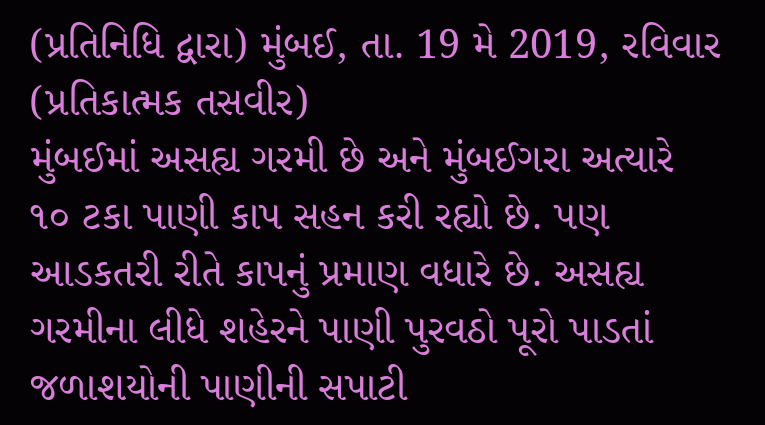(પ્રતિનિધિ દ્વારા) મુંબઈ, તા. 19 મે 2019, રવિવાર (પ્રતિકાત્મક તસવીર)
મુંબઈમાં અસહ્ય ગરમી છે અને મુંબઈગરા અત્યારે ૧૦ ટકા પાણી કાપ સહન કરી રહ્યો છે. પણ આડકતરી રીતે કાપનું પ્રમાણ વધારે છે. અસહ્ય ગરમીના લીધે શહેરને પાણી પુરવઠો પૂરો પાડતાં જળાશયોની પાણીની સપાટી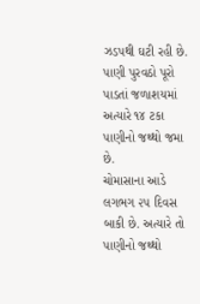ઝડપથી ઘટી રહી છે. પાણી પુરવઠો પૂરો પાડતાં જળાશયમાં અત્યારે ૧૪ ટકા પાણીનો જથ્થો જમા છે.
ચોમાસાના આડે લગભગ ૨૫ દિવસ બાકી છે. અત્યારે તો પાણીનો જથ્થો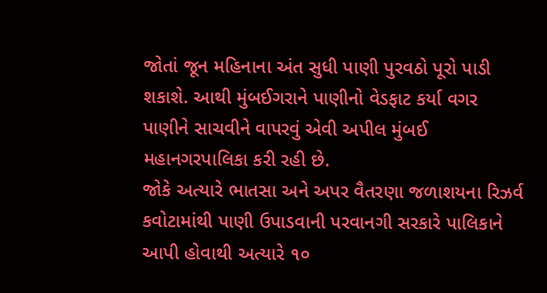જોતાં જૂન મહિનાના અંત સુધી પાણી પુરવઠો પૂરો પાડી શકાશે. આથી મુંબઈગરાને પાણીનો વેડફાટ કર્યા વગર પાણીને સાચવીને વાપરવું એવી અપીલ મુંબઈ મહાનગરપાલિકા કરી રહી છે.
જોકે અત્યારે ભાતસા અને અપર વૈતરણા જળાશયના રિઝર્વ કવોટામાંથી પાણી ઉપાડવાની પરવાનગી સરકારે પાલિકાને આપી હોવાથી અત્યારે ૧૦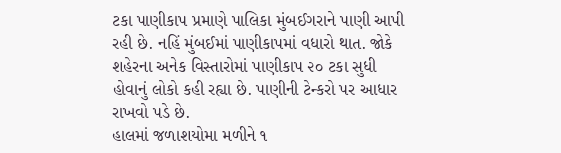ટકા પાણીકાપ પ્રમાણે પાલિકા મુંબઈગરાને પાણી આપી રહી છે. નહિં મુંબઈમાં પાણીકાપમાં વધારો થાત. જોકે શહેરના અનેક વિસ્તારોમાં પાણીકાપ ૨૦ ટકા સુધી હોવાનું લોકો કહી રહ્યા છે. પાણીની ટેન્કરો પર આધાર રાખવો પડે છે.
હાલમાં જળાશયોમા મળીને ૧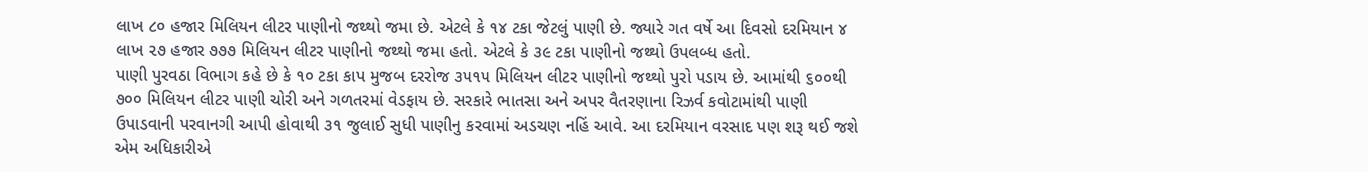લાખ ૮૦ હજાર મિલિયન લીટર પાણીનો જથ્થો જમા છે. એટલે કે ૧૪ ટકા જેટલું પાણી છે. જ્યારે ગત વર્ષે આ દિવસો દરમિયાન ૪ લાખ ૨૭ હજાર ૭૭૭ મિલિયન લીટર પાણીનો જથ્થો જમા હતો. એટલે કે ૩૯ ટકા પાણીનો જથ્થો ઉપલબ્ધ હતો.
પાણી પુરવઠા વિભાગ કહે છે કે ૧૦ ટકા કાપ મુજબ દરરોજ ૩૫૧૫ મિલિયન લીટર પાણીનો જથ્થો પુરો પડાય છે. આમાંથી ૬૦૦થી ૭૦૦ મિલિયન લીટર પાણી ચોરી અને ગળતરમાં વેડફાય છે. સરકારે ભાતસા અને અપર વૈતરણાના રિઝર્વ કવોટામાંથી પાણી ઉપાડવાની પરવાનગી આપી હોવાથી ૩૧ જુલાઈ સુધી પાણીનુ કરવામાં અડચણ નહિં આવે. આ દરમિયાન વરસાદ પણ શરૂ થઈ જશે એમ અધિકારીએ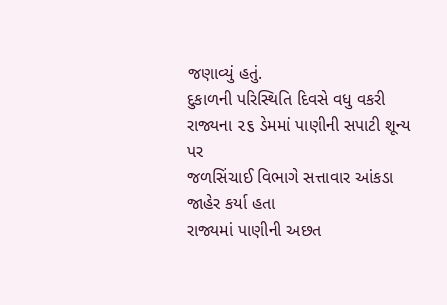જણાવ્યું હતું.
દુકાળની પરિસ્થિતિ દિવસે વધુ વકરી
રાજ્યના ૨૬ ડેમમાં પાણીની સપાટી શૂન્ય પર
જળસિંચાઈ વિભાગે સત્તાવાર આંકડા જાહેર કર્યા હતા
રાજ્યમાં પાણીની અછત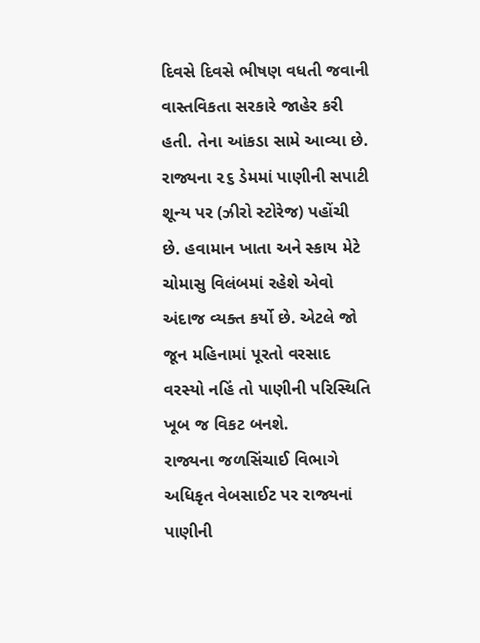દિવસે દિવસે ભીષણ વધતી જવાની વાસ્તવિકતા સરકારે જાહેર કરી હતી. તેના આંકડા સામે આવ્યા છે. રાજ્યના ૨૬ ડેમમાં પાણીની સપાટી શૂન્ય પર (ઝીરો સ્ટોરેજ) પહોંચી છે. હવામાન ખાતા અને સ્કાય મેટે ચોમાસુ વિલંબમાં રહેશે એવો અંદાજ વ્યક્ત કર્યો છે. એટલે જો જૂન મહિનામાં પૂરતો વરસાદ વરસ્યો નહિં તો પાણીની પરિસ્થિતિ ખૂબ જ વિકટ બનશે.
રાજ્યના જળસિંચાઈ વિભાગે અધિકૃત વેબસાઈટ પર રાજ્યનાં પાણીની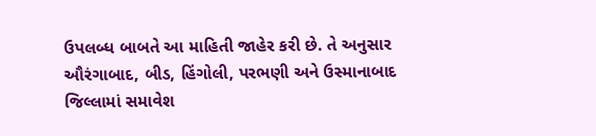ઉપલબ્ધ બાબતે આ માહિતી જાહેર કરી છે. તે અનુસાર ઔરંગાબાદ, બીડ, હિંગોલી, પરભણી અને ઉસ્માનાબાદ જિલ્લામાં સમાવેશ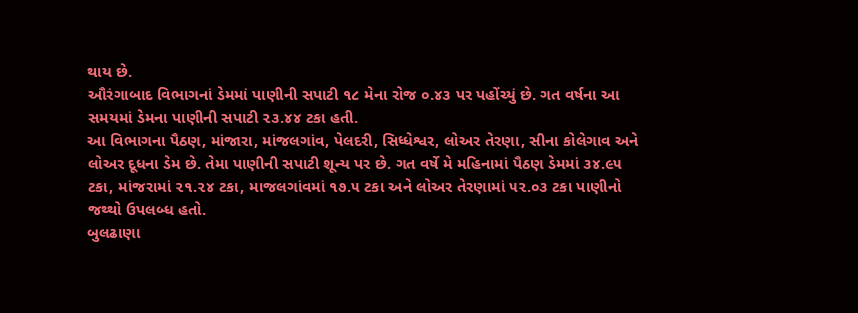થાય છે.
ઔરંગાબાદ વિભાગનાં ડેમમાં પાણીની સપાટી ૧૮ મેના રોજ ૦.૪૩ પર પહોંચ્યું છે. ગત વર્ષના આ સમયમાં ડેમના પાણીની સપાટી ૨૩.૪૪ ટકા હતી.
આ વિભાગના પૈઠણ, માંજારા, માંજલગાંવ, પેલદરી, સિધ્ધેશ્વર, લોઅર તેરણા, સીના કોલેગાવ અને લોઅર દૂધના ડેમ છે. તેમા પાણીની સપાટી શૂન્ય પર છે. ગત વર્ષે મે મહિનામાં પૈઠણ ડેમમાં ૩૪.૯૫ ટકા, માંજરામાં ૨૧.૨૪ ટકા, માજલગાંવમાં ૧૭.૫ ટકા અને લોઅર તેરણામાં ૫૨.૦૩ ટકા પાણીનો જથ્થો ઉપલબ્ધ હતો.
બુલઢાણા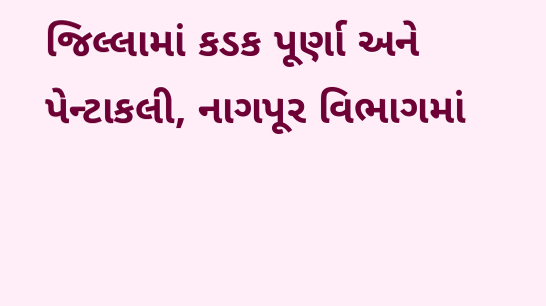જિલ્લામાં કડક પૂર્ણા અને પેન્ટાકલી, નાગપૂર વિભાગમાં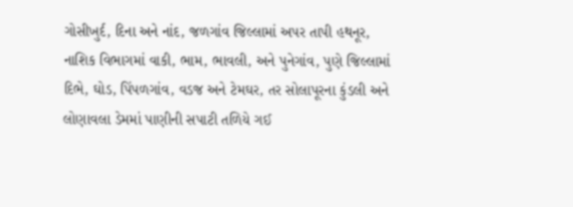ગોસીખુર્દ, દિના અને નાંદ, જળગાંવ જિલ્લામાં અપર તાપી હથનૂર, નાશિક વિભાગમાં વાકી, ભામ, ભાવલી, અને પુનેગાંવ, પુણે જિલ્લામાં દિભે, ઘોડ, પિંપળગાંવ, વડજ અને ટેમઘર, તર સોલાપૂરના કુંડલી અને લોણાવલા ડેમમાં પાણીની સપાટી તળિયે ગઈ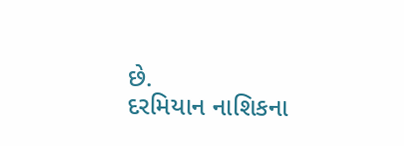છે.
દરમિયાન નાશિકના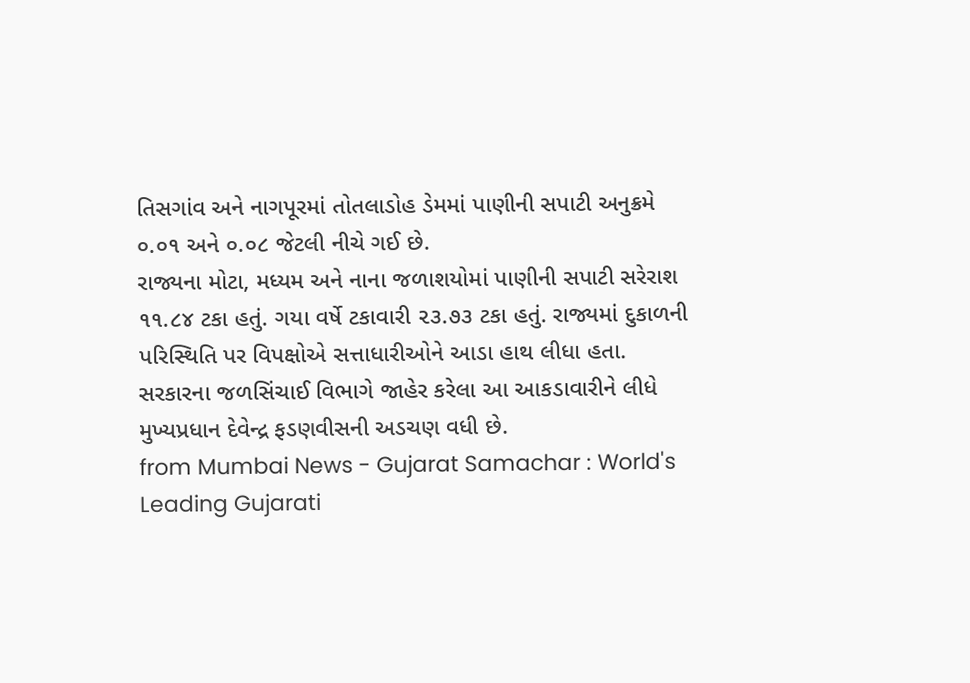તિસગાંવ અને નાગપૂરમાં તોતલાડોહ ડેમમાં પાણીની સપાટી અનુક્રમે ૦.૦૧ અને ૦.૦૮ જેટલી નીચે ગઈ છે.
રાજ્યના મોટા, મધ્યમ અને નાના જળાશયોમાં પાણીની સપાટી સરેરાશ ૧૧.૮૪ ટકા હતું. ગયા વર્ષે ટકાવારી ૨૩.૭૩ ટકા હતું. રાજ્યમાં દુકાળની પરિસ્થિતિ પર વિપક્ષોએ સત્તાધારીઓને આડા હાથ લીધા હતા. સરકારના જળસિંચાઈ વિભાગે જાહેર કરેલા આ આકડાવારીને લીધે મુખ્યપ્રધાન દેવેન્દ્ર ફડણવીસની અડચણ વધી છે.
from Mumbai News - Gujarat Samachar : World's Leading Gujarati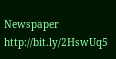Newspaper http://bit.ly/2HswUq5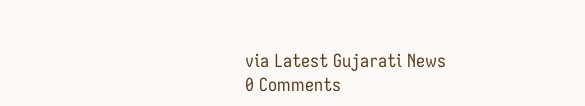via Latest Gujarati News
0 Comments